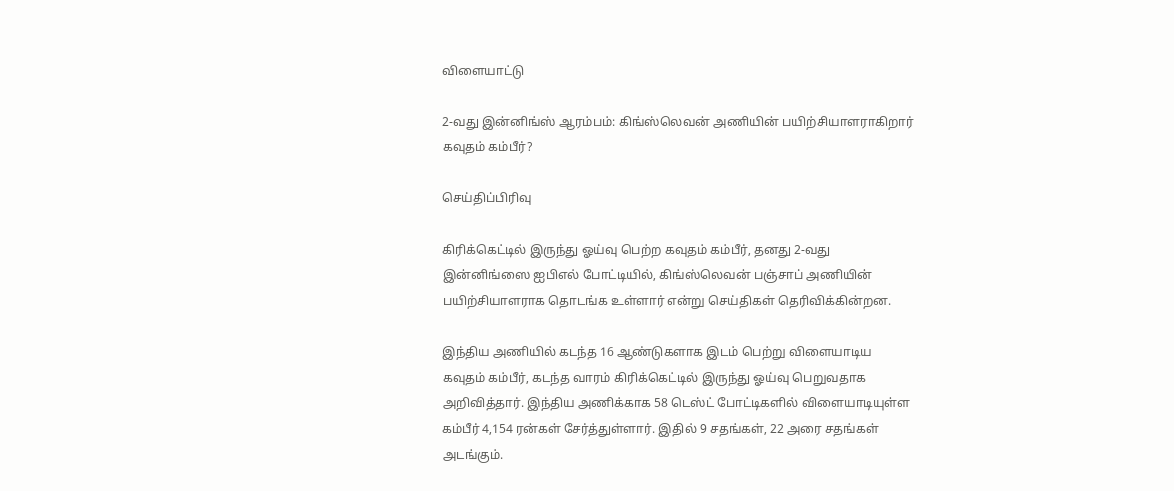விளையாட்டு

2-வது இன்னிங்ஸ் ஆரம்பம்: கிங்ஸ்லெவன் அணியின் பயிற்சியாளராகிறார் கவுதம் கம்பீர்?

செய்திப்பிரிவு

கிரிக்கெட்டில் இருந்து ஓய்வு பெற்ற கவுதம் கம்பீர், தனது 2-வது இன்னிங்ஸை ஐபிஎல் போட்டியில், கிங்ஸ்லெவன் பஞ்சாப் அணியின் பயிற்சியாளராக தொடங்க உள்ளார் என்று செய்திகள் தெரிவிக்கின்றன.

இந்திய அணியில் கடந்த 16 ஆண்டுகளாக இடம் பெற்று விளையாடிய கவுதம் கம்பீர், கடந்த வாரம் கிரிக்கெட்டில் இருந்து ஓய்வு பெறுவதாக அறிவித்தார். இந்திய அணிக்காக 58 டெஸ்ட் போட்டிகளில் விளையாடியுள்ள கம்பீர் 4,154 ரன்கள் சேர்த்துள்ளார். இதில் 9 சதங்கள், 22 அரை சதங்கள் அடங்கும்.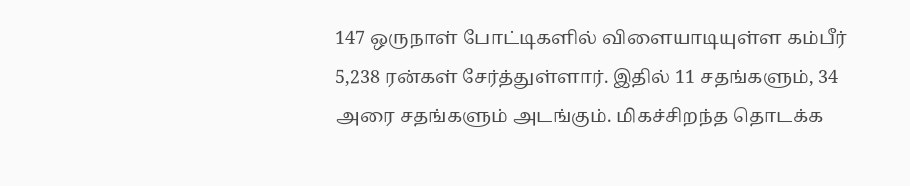147 ஒருநாள் போட்டிகளில் விளையாடியுள்ள கம்பீர் 5,238 ரன்கள் சேர்த்துள்ளார். இதில் 11 சதங்களும், 34 அரை சதங்களும் அடங்கும். மிகச்சிறந்த தொடக்க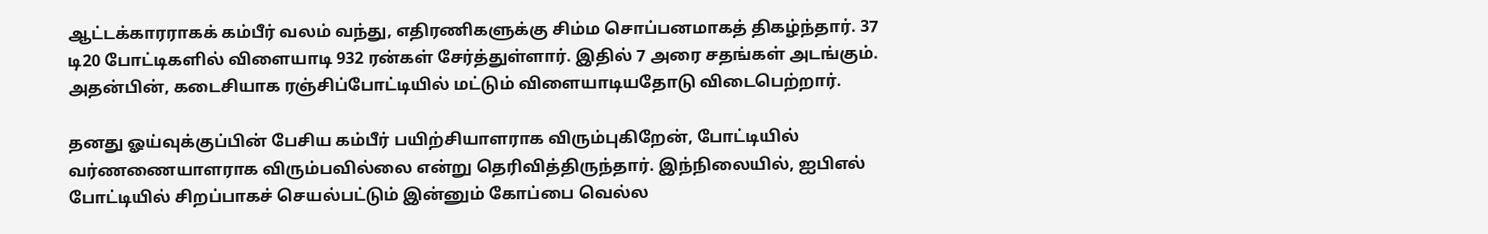ஆட்டக்காரராகக் கம்பீர் வலம் வந்து, எதிரணிகளுக்கு சிம்ம சொப்பனமாகத் திகழ்ந்தார். 37 டி20 போட்டிகளில் விளையாடி 932 ரன்கள் சேர்த்துள்ளார். இதில் 7 அரை சதங்கள் அடங்கும். அதன்பின், கடைசியாக ரஞ்சிப்போட்டியில் மட்டும் விளையாடியதோடு விடைபெற்றார்.

தனது ஓய்வுக்குப்பின் பேசிய கம்பீர் பயிற்சியாளராக விரும்புகிறேன், போட்டியில் வர்ணணையாளராக விரும்பவில்லை என்று தெரிவித்திருந்தார். இந்நிலையில், ஐபிஎல் போட்டியில் சிறப்பாகச் செயல்பட்டும் இன்னும் கோப்பை வெல்ல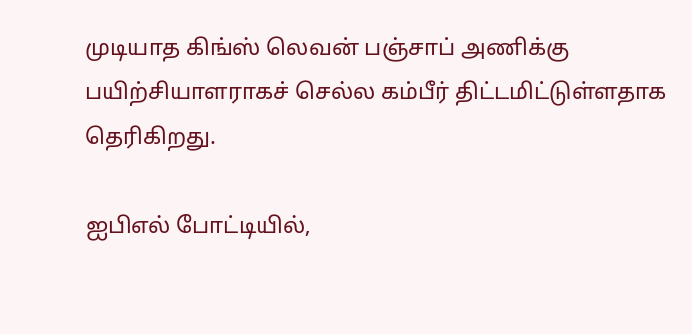முடியாத கிங்ஸ் லெவன் பஞ்சாப் அணிக்கு பயிற்சியாளராகச் செல்ல கம்பீர் திட்டமிட்டுள்ளதாக தெரிகிறது.

ஐபிஎல் போட்டியில்,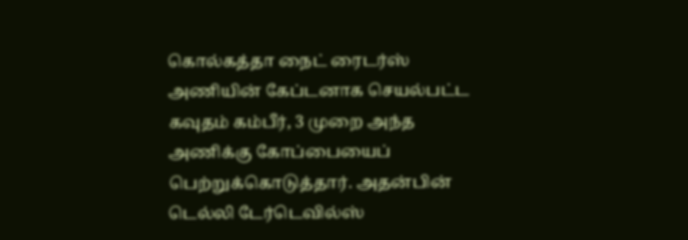கொல்கத்தா நைட் ரைடர்ஸ் அணியின் கேப்டனாக செயல்பட்ட கவுதம் கம்பீர், 3 முறை அந்த அணிக்கு கோப்பையைப் பெற்றுக்கொடுத்தார். அதன்பின் டெல்லி டேர்டெவில்ஸ்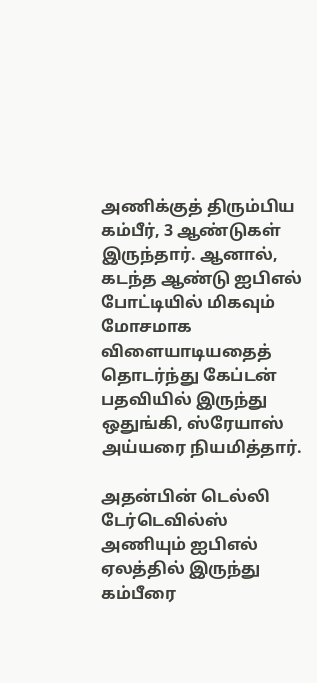அணிக்குத் திரும்பிய கம்பீர், 3 ஆண்டுகள் இருந்தார். ஆனால், கடந்த ஆண்டு ஐபிஎல் போட்டியில் மிகவும் மோசமாக விளையாடியதைத் தொடர்ந்து கேப்டன் பதவியில் இருந்து ஒதுங்கி, ஸ்ரேயாஸ் அய்யரை நியமித்தார்.

அதன்பின் டெல்லி டேர்டெவில்ஸ் அணியும் ஐபிஎல் ஏலத்தில் இருந்து கம்பீரை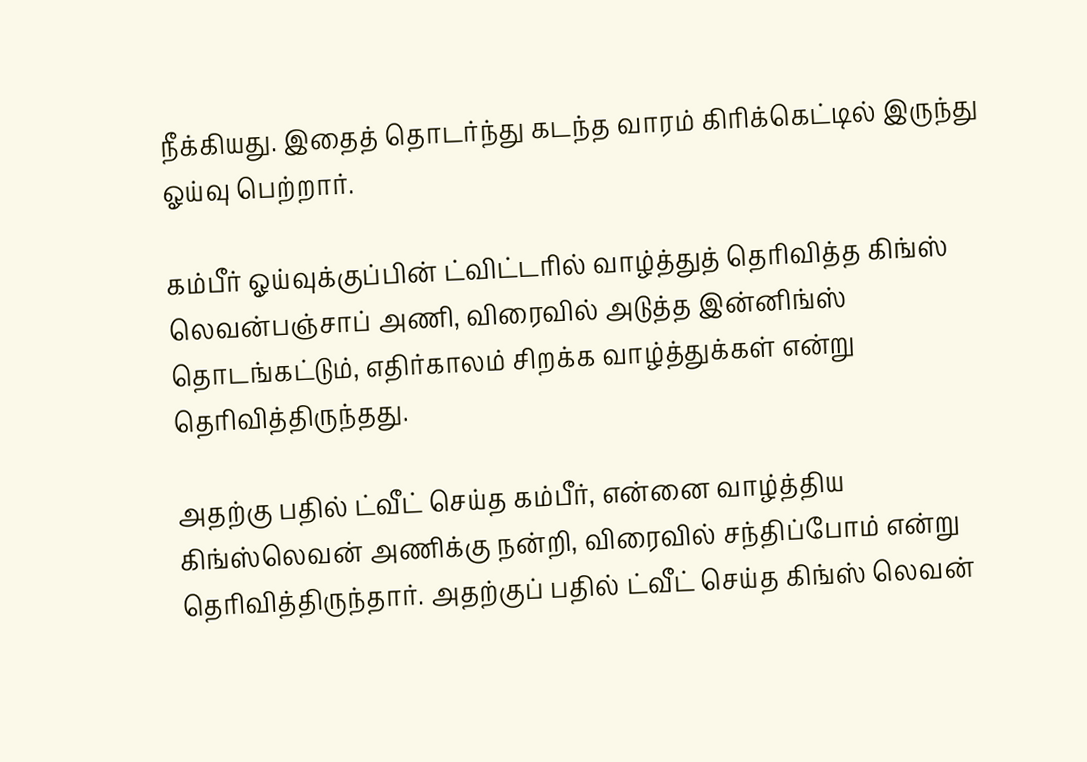நீக்கியது. இதைத் தொடர்ந்து கடந்த வாரம் கிரிக்கெட்டில் இருந்து ஓய்வு பெற்றார்.

கம்பீர் ஓய்வுக்குப்பின் ட்விட்டரில் வாழ்த்துத் தெரிவித்த கிங்ஸ் லெவன்பஞ்சாப் அணி, விரைவில் அடுத்த இன்னிங்ஸ் தொடங்கட்டும், எதிர்காலம் சிறக்க வாழ்த்துக்கள் என்று தெரிவித்திருந்தது.

அதற்கு பதில் ட்வீட் செய்த கம்பீர், என்னை வாழ்த்திய கிங்ஸ்லெவன் அணிக்கு நன்றி, விரைவில் சந்திப்போம் என்று தெரிவித்திருந்தார். அதற்குப் பதில் ட்வீட் செய்த கிங்ஸ் லெவன்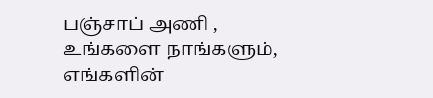பஞ்சாப் அணி , உங்களை நாங்களும், எங்களின்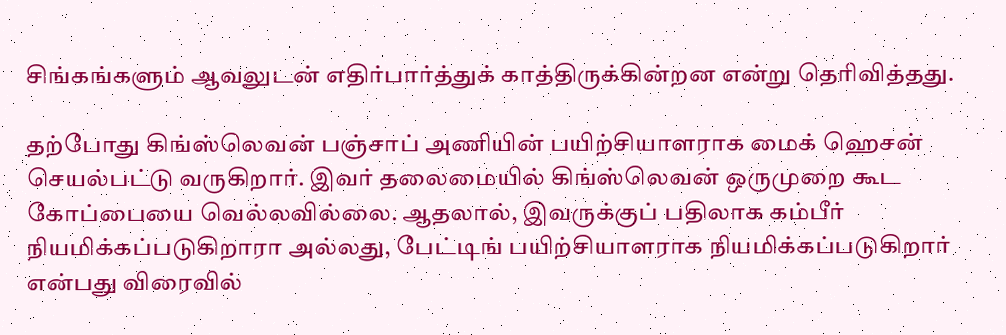சிங்கங்களும் ஆவலுடன் எதிர்பார்த்துக் காத்திருக்கின்றன என்று தெரிவித்தது.

தற்போது கிங்ஸ்லெவன் பஞ்சாப் அணியின் பயிற்சியாளராக மைக் ஹெசன் செயல்பட்டு வருகிறார். இவர் தலைமையில் கிங்ஸ்லெவன் ஒருமுறை கூட கோப்பையை வெல்லவில்லை. ஆதலால், இவருக்குப் பதிலாக கம்பீர் நியமிக்கப்படுகிறாரா அல்லது, பேட்டிங் பயிற்சியாளராக நியமிக்கப்படுகிறார் என்பது விரைவில்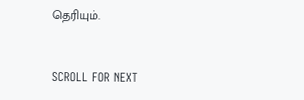தெரியும்.


SCROLL FOR NEXT